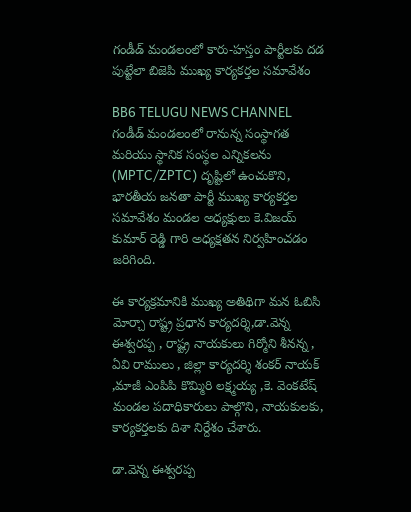గండీడ్ మండలంలో కారు-హస్తం పార్టీలకు దడ పుట్టేలా బిజెపి ముఖ్య కార్యకర్తల సమావేశం

BB6 TELUGU NEWS CHANNEL
గండీడ్ మండలంలో రానున్న సంస్థాగత మరియు స్థానిక సంస్థల ఎన్నికలను (MPTC/ZPTC) దృష్టిలో ఉంచుకొని, భారతీయ జనతా పార్టీ ముఖ్య కార్యకర్తల సమావేశం మండల అధ్యక్షులు కె.విజయ్ కుమార్ రెడ్డి గారి అధ్యక్షతన నిర్వహించడం జరిగింది.

ఈ కార్యక్రమానికి ముఖ్య అతిథిగా మన ఓబిసి మోర్చా రాష్ట్ర ప్రధాన కార్యదర్శి,డా.వెన్న ఈశ్వరప్ప , రాష్ట్ర నాయకులు గిర్మోని శీనన్న , ఏవి రాములు , జిల్లా కార్యదర్శి శంకర్ నాయక్ ,మాజీ ఎంపిపి కొమ్మిరి లక్ష్మయ్య ,కె. వెంకటేష్ మండల పదాధికారులు పాల్గొని, నాయకులకు, కార్యకర్తలకు దిశా నిర్దేశం చేశారు.

డా.వెన్న ఈశ్వరప్ప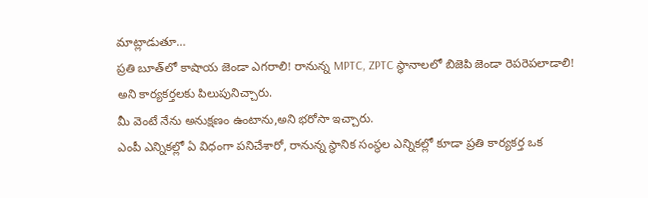మాట్లాడుతూ…
ప్రతి బూత్‌లో కాషాయ జెండా ఎగరాలి! రానున్న MPTC, ZPTC స్థానాలలో బిజెపి జెండా రెపరెపలాడాలి! అని కార్యకర్తలకు పిలుపునిచ్చారు.
మీ వెంటే నేను అనుక్షణం ఉంటాను,అని భరోసా ఇచ్చారు.
ఎంపీ ఎన్నికల్లో ఏ విధంగా పనిచేశారో, రానున్న స్థానిక సంస్థల ఎన్నికల్లో కూడా ప్రతి కార్యకర్త ఒక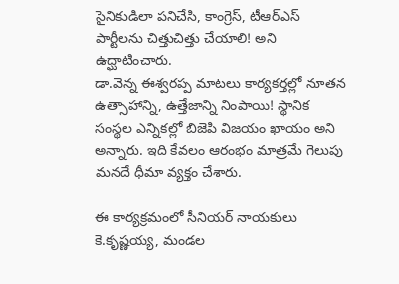సైనికుడిలా పనిచేసి, కాంగ్రెస్, టీఆర్ఎస్ పార్టీలను చిత్తుచిత్తు చేయాలి! అని ఉద్ఘాటించారు.
డా.వెన్న ఈశ్వరప్ప మాటలు కార్యకర్తల్లో నూతన ఉత్సాహాన్ని, ఉత్తేజాన్ని నింపాయి! స్థానిక సంస్థల ఎన్నికల్లో బిజెపి విజయం ఖాయం అని అన్నారు. ఇది కేవలం ఆరంభం మాత్రమే గెలుపు మనదే ధీమా వ్యక్తం చేశారు.

ఈ కార్యక్రమంలో సీనియర్ నాయకులు కె.కృష్ణయ్య, మండల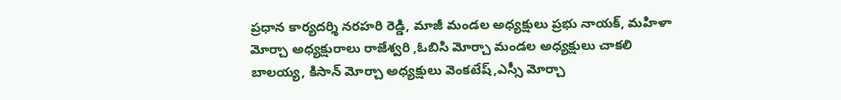ప్రధాన కార్యదర్శి నరహరి రెడ్డి, మాజీ మండల అధ్యక్షులు ప్రభు నాయక్, మహిళా మోర్చా అధ్యక్షురాలు రాజేశ్వరి ,ఓబిసి మోర్చా మండల అధ్యక్షులు చాకలి బాలయ్య, కిసాన్ మోర్చా అధ్యక్షులు వెంకటేష్,ఎస్సీ మోర్చా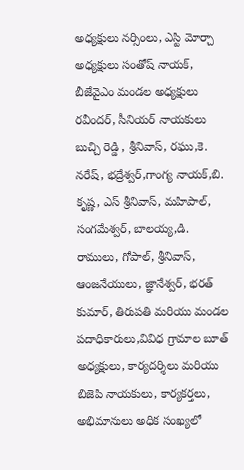అధ్యక్షులు నర్సింలు, ఎస్టి మోర్చా అధ్యక్షులు సంతోష్ నాయక్, బీజేవైఎం మండల అధ్యక్షులు రవీందర్, సీనియర్ నాయకులు బుచ్చి రెడ్డి , శ్రీనివాస్, రఘు,కె. నరేష్, భద్రేశ్వర్,గాంగ్య నాయక్,బి. కృష్ణ, ఎస్ శ్రీనివాస్, మహిపాల్, సంగమేశ్వర్, బాలయ్య,డి. రాములు, గోపాల్, శ్రీనివాస్, ఆంజనేయులు, జ్ఞానేశ్వర్, భరత్ కుమార్, తిరుపతి మరియు మండల పదాధికారులు,వివిధ గ్రామాల బూత్ అధ్యక్షులు, కార్యదర్శిలు మరియు బిజెపి నాయకులు, కార్యకర్తలు, అభిమానులు అధిక సంఖ్యలో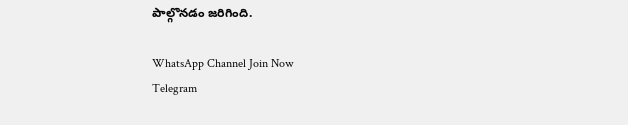పాల్గొనడం జరిగింది.

WhatsApp Channel Join Now
Telegram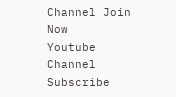Channel Join Now
Youtube Channel Subscribe